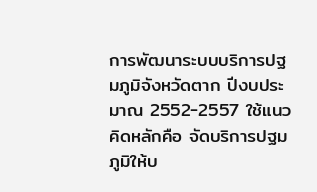การพัฒนาระบบบริการปฐมภูมิจังหวัดตาก ปีงบประมาณ 2552-2557 ใช้แนวคิดหลักคือ จัดบริการปฐมภูมิให้บ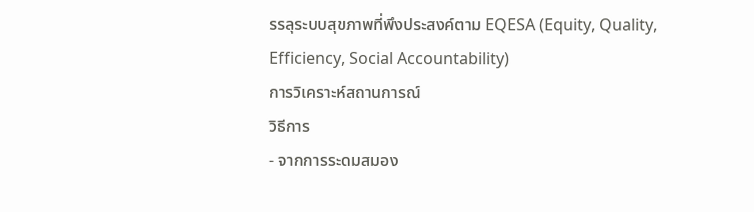รรลุระบบสุขภาพที่พึงประสงค์ตาม EQESA (Equity, Quality, Efficiency, Social Accountability)
การวิเคราะห์สถานการณ์
วิธีการ
- จากการระดมสมอง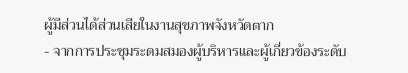ผู้มีส่วนได้ส่วนเสียในงานสุขภาพจังหวัดตาก
- จากการประชุมระดมสมองผู้บริหารและผู้เกี่ยวข้องระดับ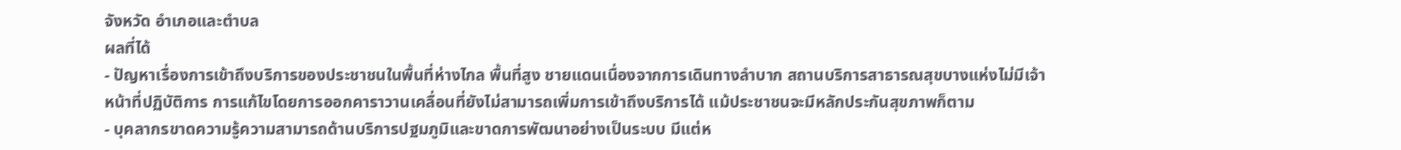จังหวัด อำเภอและตำบล
ผลที่ได้
- ปัญหาเรื่องการเข้าถึงบริการของประชาชนในพื้นที่ห่างไกล พื้นที่สูง ชายแดนเนื่องจากการเดินทางลำบาก สถานบริการสาธารณสุขบางแห่งไม่มีเจ้าหน้าที่ปฏิบัติการ การแก้ไขโดยการออกคาราวานเคลื่อนที่ยังไม่สามารถเพิ่มการเข้าถึงบริการได้ แม้ประชาชนจะมีหลักประกันสุขภาพก็ตาม
- บุคลากรขาดความรู้ความสามารถด้านบริการปฐมภูมิและขาดการพัฒนาอย่างเป็นระบบ มีแต่ห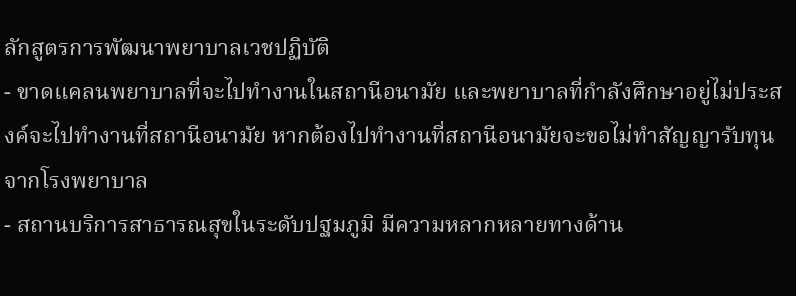ลักสูตรการพัฒนาพยาบาลเวชปฏิบัติ
- ขาดแคลนพยาบาลที่จะไปทำงานในสถานีอนามัย และพยาบาลที่กำลังศึกษาอยู่ไม่ประสงค์จะไปทำงานที่สถานีอนามัย หากต้องไปทำงานที่สถานีอนามัยจะขอไม่ทำสัญญารับทุนจากโรงพยาบาล
- สถานบริการสาธารณสุขในระดับปฐมภูมิ มีความหลากหลายทางด้าน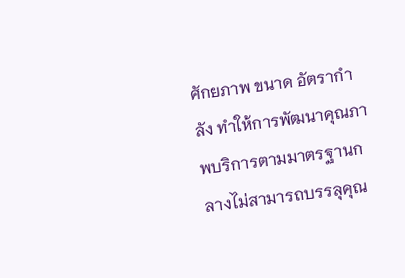ศักยภาพ ขนาด อัตรากำลัง ทำให้การพัฒนาคุณภาพบริการตามมาตรฐานกลางไม่สามารถบรรลุคุณ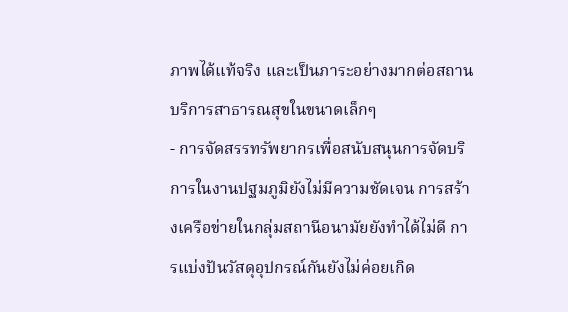ภาพได้แท้จริง และเป็นภาระอย่างมากต่อสถานบริการสาธารณสุขในขนาดเล็กๆ
- การจัดสรรทรัพยากรเพื่อสนับสนุนการจัดบริการในงานปฐมภูมิยังไม่มีความชัดเจน การสร้างเครือข่ายในกลุ่มสถานีอนามัยยังทำได้ไม่ดี การแบ่งปันวัสดุอุปกรณ์กันยังไม่ค่อยเกิด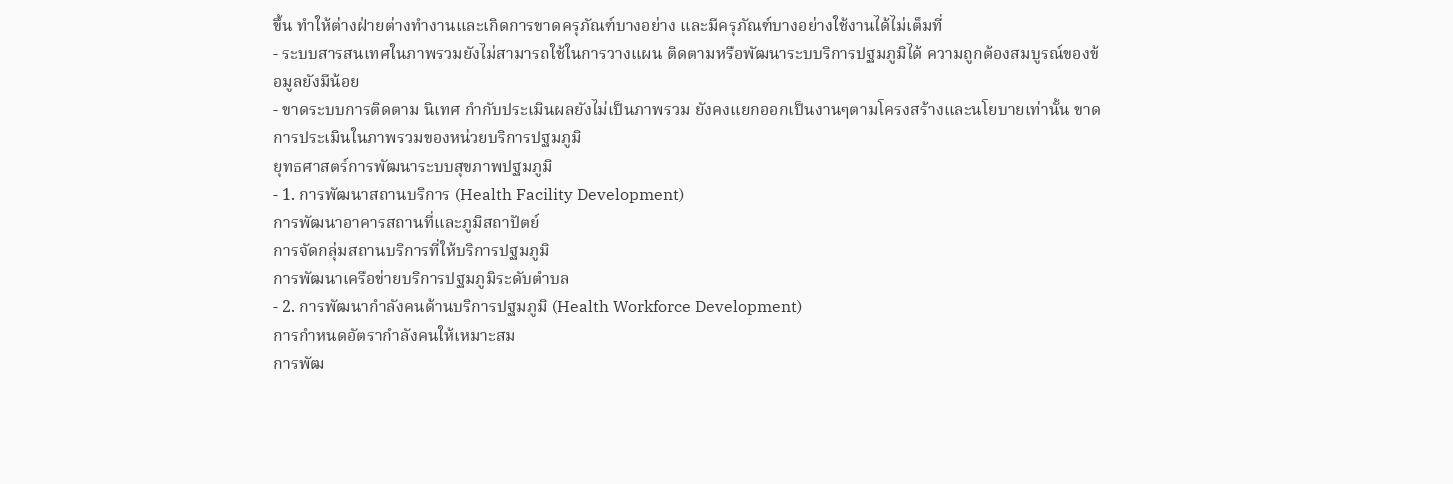ขึ้น ทำให้ต่างฝ่ายต่างทำงานและเกิดการขาดครุภัณฑ์บางอย่าง และมีครุภัณฑ์บางอย่างใช้งานได้ไม่เต็มที่
- ระบบสารสนเทศในภาพรวมยังไม่สามารถใช้ในการวางแผน ติดตามหรือพัฒนาระบบริการปฐมภูมิได้ ความถูกต้องสมบูรณ์ของข้อมูลยังมีน้อย
- ขาดระบบการติดตาม นิเทศ กำกับประเมินผลยังไม่เป็นภาพรวม ยังคงแยกออกเป็นงานๆตามโครงสร้างและนโยบายเท่านั้น ขาดการประเมินในภาพรวมของหน่วยบริการปฐมภูมิ
ยุทธศาสตร์การพัฒนาระบบสุขภาพปฐมภูมิ
- 1. การพัฒนาสถานบริการ (Health Facility Development)
การพัฒนาอาคารสถานที่และภูมิสถาปัตย์
การจัดกลุ่มสถานบริการที่ให้บริการปฐมภูมิ
การพัฒนาเครือข่ายบริการปฐมภูมิระดับตำบล
- 2. การพัฒนากำลังคนด้านบริการปฐมภูมิ (Health Workforce Development)
การกำหนดอัตรากำลังคนให้เหมาะสม
การพัฒ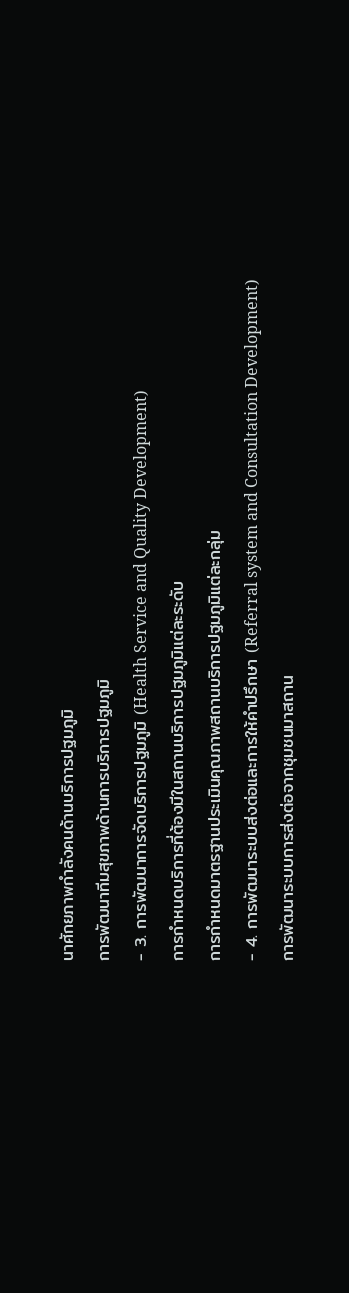นาศักยภาพกำลังคนด้านบริการปฐมภูมิ
การพัฒนาทีมสุขภาพด้านการบริการปฐมภูมิ
- 3. การพัฒนาการจัดบริการปฐมภูมิ (Health Service and Quality Development)
การกำหนดบริการที่ต้องมีในสถานบริการปฐมภูมิแต่ละระดับ
การกำหนดมาตรฐานประเมินคุณภาพสถานบริการปฐมภูมิแต่ละกลุ่ม
- 4. การพัฒนาระบบส่งต่อและการให้คำปรึกษา (Referral system and Consultation Development)
การพัฒนาระบบการส่งต่อจากชุมชนมาสถาน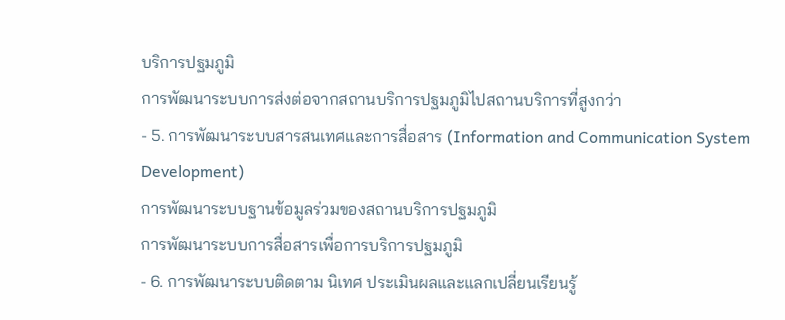บริการปฐมภูมิ
การพัฒนาระบบการส่งต่อจากสถานบริการปฐมภูมิไปสถานบริการที่สูงกว่า
- 5. การพัฒนาระบบสารสนเทศและการสื่อสาร (Information and Communication System Development)
การพัฒนาระบบฐานข้อมูลร่วมของสถานบริการปฐมภูมิ
การพัฒนาระบบการสื่อสารเพื่อการบริการปฐมภูมิ
- 6. การพัฒนาระบบติดตาม นิเทศ ประเมินผลและแลกเปลี่ยนเรียนรู้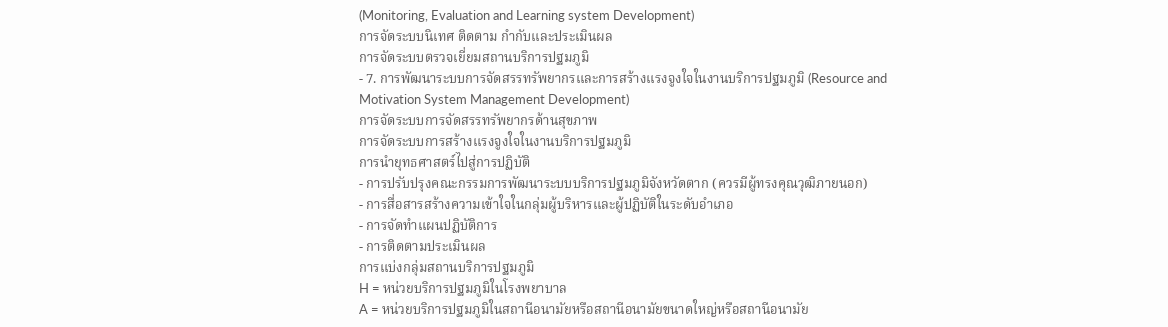(Monitoring, Evaluation and Learning system Development)
การจัดระบบนิเทศ ติดตาม กำกับและประเมินผล
การจัดระบบตรวจเยี่ยมสถานบริการปฐมภูมิ
- 7. การพัฒนาระบบการจัดสรรทรัพยากรและการสร้างแรงจูงใจในงานบริการปฐมภูมิ (Resource and Motivation System Management Development)
การจัดระบบการจัดสรรทรัพยากรด้านสุขภาพ
การจัดระบบการสร้างแรงจูงใจในงานบริการปฐมภูมิ
การนำยุทธศาสตร์ไปสู่การปฏิบัติ
- การปรับปรุงคณะกรรมการพัฒนาระบบบริการปฐมภูมิจังหวัดตาก (ควรมีผู้ทรงคุณวุฒิภายนอก)
- การสื่อสารสร้างความเข้าใจในกลุ่มผู้บริหารและผู้ปฏิบัติในระดับอำเภอ
- การจัดทำแผนปฏิบัติการ
- การติดตามประเมินผล
การแบ่งกลุ่มสถานบริการปฐมภูมิ
H = หน่วยบริการปฐมภูมิในโรงพยาบาล
A = หน่วยบริการปฐมภูมิในสถานีอนามัยหรือสถานีอนามัยขนาดใหญ่หรือสถานีอนามัย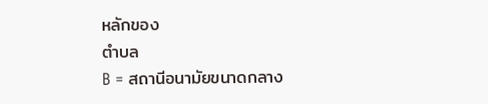หลักของ
ตำบล
B = สถานีอนามัยขนาดกลาง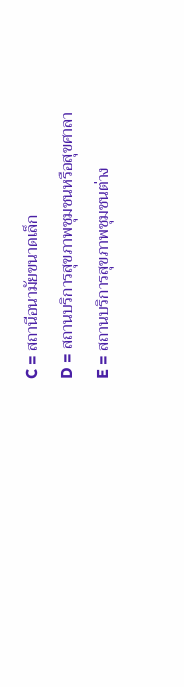C = สถานีอนามัยขนาดเล็ก
D = สถานบริการสุขภาพชุมชนหรือสุขศาลา
E = สถานบริการสุขภาพชุมชนต่าง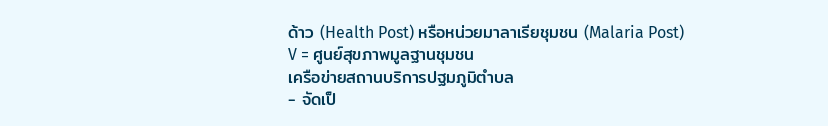ด้าว (Health Post) หรือหน่วยมาลาเรียชุมชน (Malaria Post)
V = ศูนย์สุขภาพมูลฐานชุมชน
เครือข่ายสถานบริการปฐมภูมิตำบล
- จัดเป็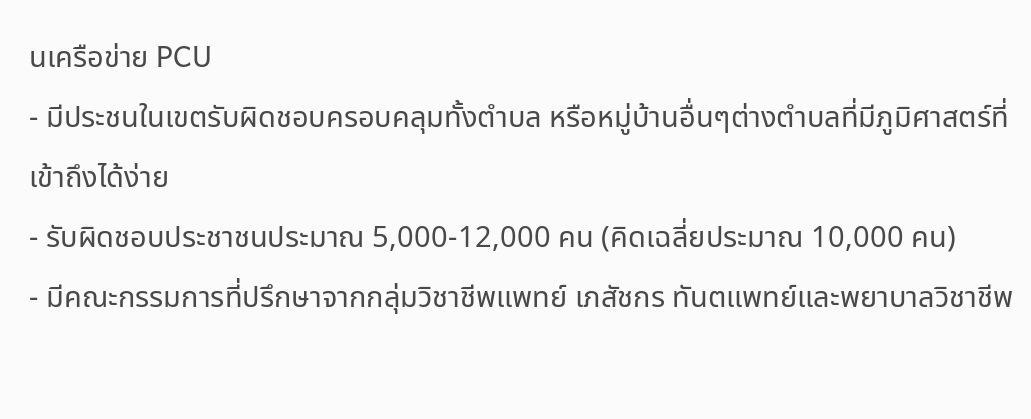นเครือข่าย PCU
- มีประชนในเขตรับผิดชอบครอบคลุมทั้งตำบล หรือหมู่บ้านอื่นๆต่างตำบลที่มีภูมิศาสตร์ที่เข้าถึงได้ง่าย
- รับผิดชอบประชาชนประมาณ 5,000-12,000 คน (คิดเฉลี่ยประมาณ 10,000 คน)
- มีคณะกรรมการที่ปรึกษาจากกลุ่มวิชาชีพแพทย์ เภสัชกร ทันตแพทย์และพยาบาลวิชาชีพ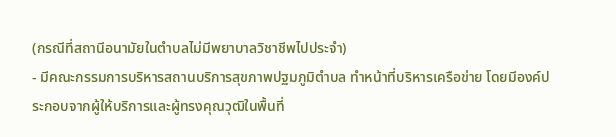(กรณีที่สถานีอนามัยในตำบลไม่มีพยาบาลวิชาชีพไปประจำ)
- มีคณะกรรมการบริหารสถานบริการสุขภาพปฐมภูมิตำบล ทำหน้าที่บริหารเครือข่าย โดยมีองค์ประกอบจากผู้ให้บริการและผู้ทรงคุณวุฒิในพื้นที่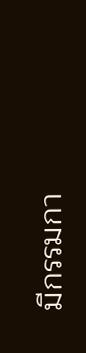มีกรรมกา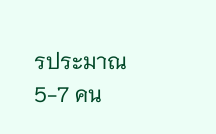รประมาณ 5-7 คน